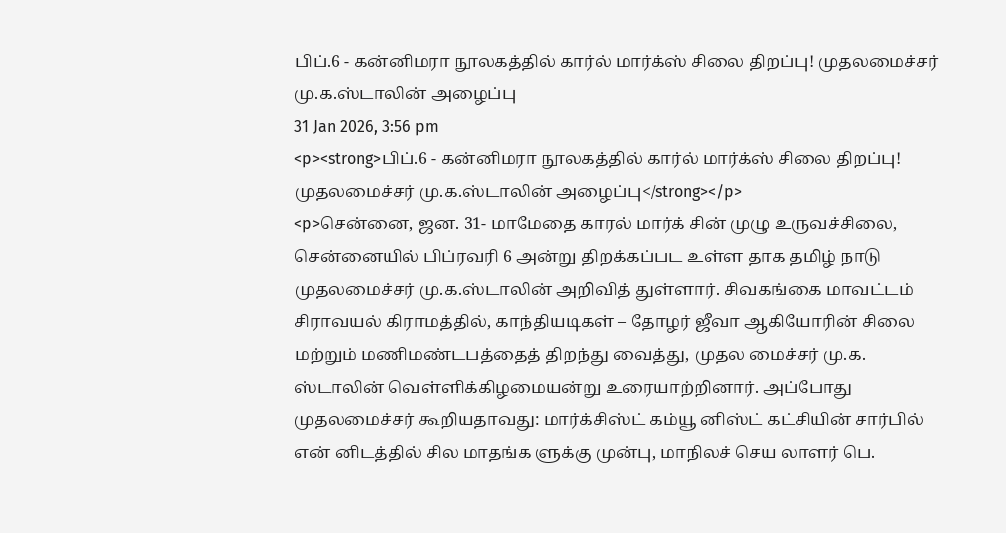பிப்.6 - கன்னிமரா நூலகத்தில் கார்ல் மார்க்ஸ் சிலை திறப்பு! முதலமைச்சர் மு.க.ஸ்டாலின் அழைப்பு
31 Jan 2026, 3:56 pm
<p><strong>பிப்.6 - கன்னிமரா நூலகத்தில் கார்ல் மார்க்ஸ் சிலை திறப்பு! முதலமைச்சர் மு.க.ஸ்டாலின் அழைப்பு</strong></p>
<p>சென்னை, ஜன. 31- மாமேதை காரல் மார்க் சின் முழு உருவச்சிலை, சென்னையில் பிப்ரவரி 6 அன்று திறக்கப்பட உள்ள தாக தமிழ் நாடு முதலமைச்சர் மு.க.ஸ்டாலின் அறிவித் துள்ளார். சிவகங்கை மாவட்டம் சிராவயல் கிராமத்தில், காந்தியடிகள் – தோழர் ஜீவா ஆகியோரின் சிலை மற்றும் மணிமண்டபத்தைத் திறந்து வைத்து, முதல மைச்சர் மு.க. ஸ்டாலின் வெள்ளிக்கிழமையன்று உரையாற்றினார். அப்போது முதலமைச்சர் கூறியதாவது: மார்க்சிஸ்ட் கம்யூ னிஸ்ட் கட்சியின் சார்பில் என் னிடத்தில் சில மாதங்க ளுக்கு முன்பு, மாநிலச் செய லாளர் பெ.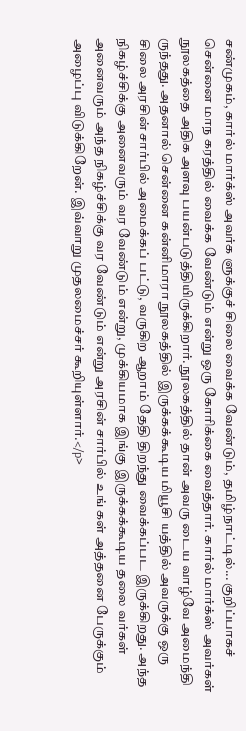சண்முகம், கார்ல் மார்க்ஸ் அவர்க ளுக்குச் சிலை வைக்க வேண்டும், தமிழ்நாட்டில்... குறிப்பாகச் சென்னை மாந கரத்தில் வைக்க வேண்டும் என்று ஒரு கோரிக்கை வைத்தார். கார்ல் மார்க்ஸ் அவர்கள் நூலகத்தை அதிக அளவு பயன்படுத்தியிருக்கிறார். நூலகத்தில் தான் அவரு டைய வாழ்வே அமைந்தி ருந்தது. அதனால் சென்னை கன்னிமாரா நூலகத்தில் இருக்கக்கூடிய மியூசி யத்தில் அவருக்கு ஒரு சிலை அரசின் சார்பில் அமைக்கப் பட்டு, வருகிற ஆறாம் தேதி திறந்து வைக்கப்பட இருக்கிறது. அந்த நிகழ்ச்சிக்கு அனைவரும் வர வேண்டும் என்று, முக்கியமாக இங்கு இருக்கக்கூடிய தலை வர்கள் அனைவரும் அந்த நிகழ்ச்சிக்கு வர வேண்டும் என்று அரசின் சார்பில் உங் கள் அத்தனை பேருக்கும் அழைப்பு விடுக்கிறேன். இவ்வாறு முதலமைச்சர் கூறியுள்ளார்.</p>